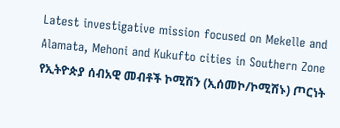Latest investigative mission focused on Mekelle and Alamata, Mehoni and Kukufto cities in Southern Zone
የኢትዮጵያ ሰብአዊ መብቶች ኮሚሽን (ኢሰመኮ/ኮሚሽኑ) ጦርነት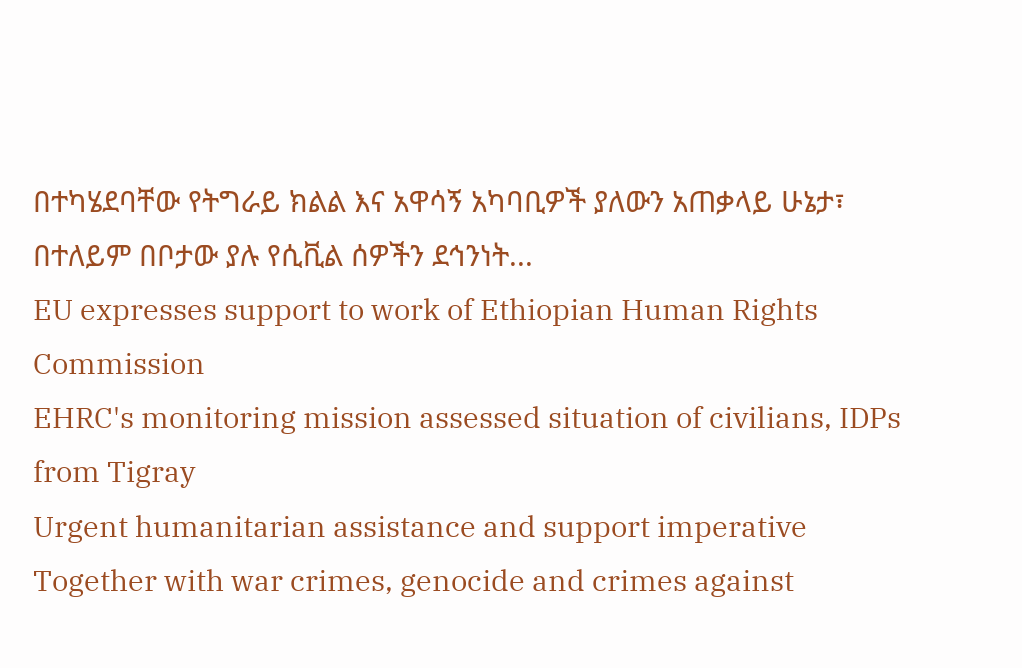በተካሄደባቸው የትግራይ ክልል እና አዋሳኝ አካባቢዎች ያለውን አጠቃላይ ሁኔታ፣ በተለይም በቦታው ያሉ የሲቪል ሰዎችን ደኅንነት...
EU expresses support to work of Ethiopian Human Rights Commission
EHRC's monitoring mission assessed situation of civilians, IDPs from Tigray
Urgent humanitarian assistance and support imperative
Together with war crimes, genocide and crimes against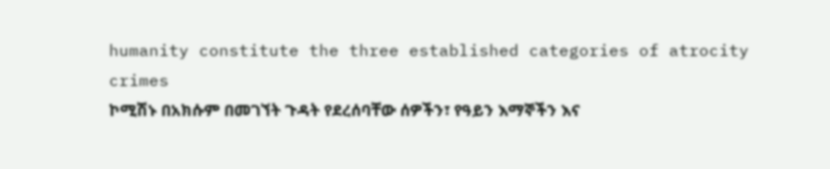humanity constitute the three established categories of atrocity crimes
ኮሚሽኑ በአክሱም በመገኘት ጉዳት የደረሰባቸው ሰዎችን፣ የዓይን እማኞችን እና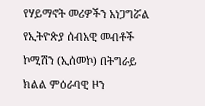የሃይማኖት መሪዎችን አነጋግሯል
የኢትዮጵያ ሰብአዊ መብቶች ኮሚሽን (ኢሰመኮ) በትግራይ ክልል ምዕራባዊ ዞን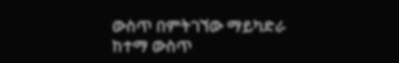ውስጥ በምትገኘው ማይካድራ ከተማ ውስጥ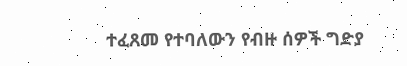ተፈጸመ የተባለውን የብዙ ሰዎች ግድያ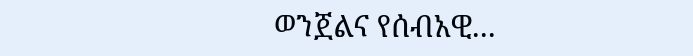ወንጀልና የሰብአዊ...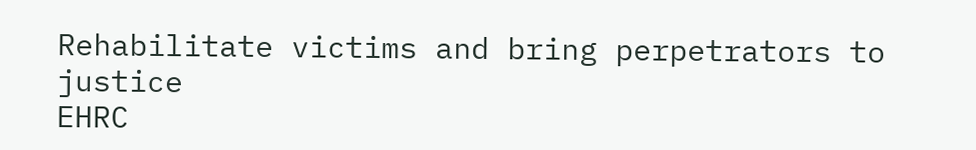Rehabilitate victims and bring perpetrators to justice
EHRC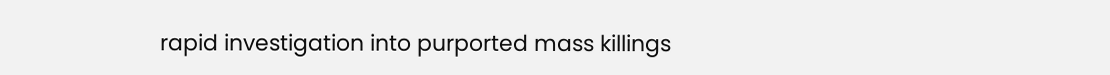rapid investigation into purported mass killings